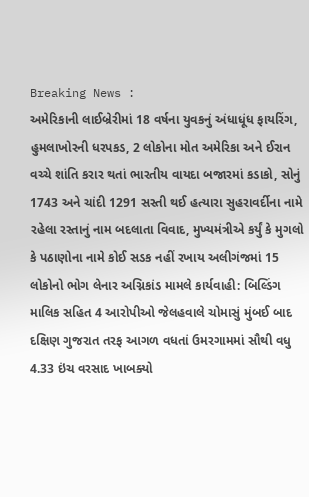Breaking News :
અમેરિકાની લાઈબ્રેરીમાં 18 વર્ષના યુવકનું અંધાધૂંધ ફાયરિંગ, હુમલાખોરની ધરપકડ, 2 લોકોના મોત અમેરિકા અને ઈરાન વચ્ચે શાંતિ કરાર થતાં ભારતીય વાયદા બજારમાં કડાકો, સોનું 1743 અને ચાંદી 1291 સસ્તી થઈ હત્યારા સુહરાવર્દીના નામે રહેલા રસ્તાનું નામ બદલાતા વિવાદ, મુખ્યમંત્રીએ કર્યું કે મુગલો કે પઠાણોના નામે કોઈ સડક નહીં રખાય અલીગંજમાં 15 લોકોનો ભોગ લેનાર અગ્નિકાંડ મામલે કાર્યવાહી: બિલ્ડિંગ માલિક સહિત 4 આરોપીઓ જેલહવાલે ચોમાસું મુંબઈ બાદ દક્ષિણ ગુજરાત તરફ આગળ વધતાં ઉમરગામમાં સૌથી વધુ 4.33 ઇંચ વરસાદ ખાબક્યો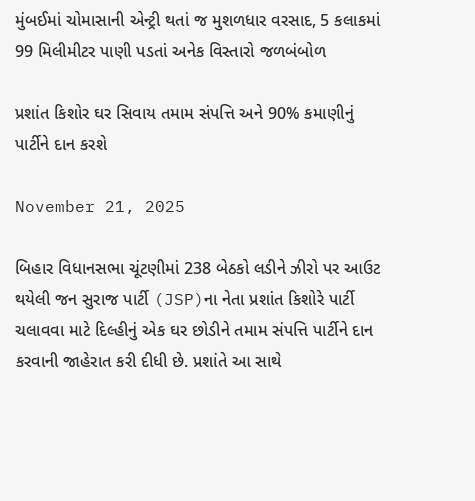મુંબઈમાં ચોમાસાની એન્ટ્રી થતાં જ મુશળધાર વરસાદ, 5 કલાકમાં 99 મિલીમીટર પાણી પડતાં અનેક વિસ્તારો જળબંબોળ

પ્રશાંત કિશોર ઘર સિવાય તમામ સંપત્તિ અને 90% કમાણીનું પાર્ટીને દાન કરશે

November 21, 2025

બિહાર વિધાનસભા ચૂંટણીમાં 238 બેઠકો લડીને ઝીરો પર આઉટ થયેલી જન સુરાજ પાર્ટી (JSP)ના નેતા પ્રશાંત કિશોરે પાર્ટી ચલાવવા માટે દિલ્હીનું એક ઘર છોડીને તમામ સંપત્તિ પાર્ટીને દાન કરવાની જાહેરાત કરી દીધી છે. પ્રશાંતે આ સાથે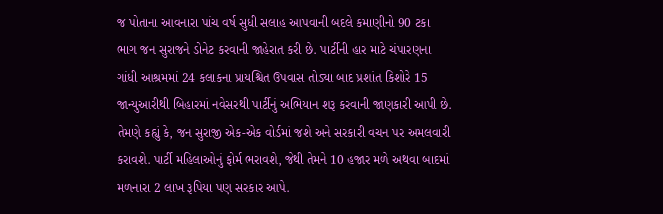જ પોતાના આવનારા પાંચ વર્ષ સુધી સલાહ આપવાની બદલે કમાણીનો 90 ટકા ભાગ જન સુરાજને ડોનેટ કરવાની જાહેરાત કરી છે. પાર્ટીની હાર માટે ચંપારણના ગાંધી આશ્રમમાં 24 કલાકના પ્રાયશ્ચિત ઉપવાસ તોડ્યા બાદ પ્રશાંત કિશોરે 15 જાન્યુઆરીથી બિહારમાં નવેસરથી પાર્ટીનું અભિયાન શરૂ કરવાની જાણકારી આપી છે. તેમણે કહ્યું કે, જન સુરાજી એક-એક વોર્ડમાં જશે અને સરકારી વચન પર અમલવારી કરાવશે. પાર્ટી મહિલાઓનું ફોર્મ ભરાવશે, જેથી તેમને 10 હજાર મળે અથવા બાદમાં મળનારા 2 લાખ રૂપિયા પણ સરકાર આપે.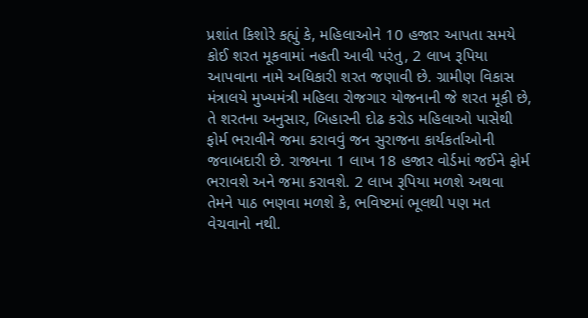પ્રશાંત કિશોરે કહ્યું કે, મહિલાઓને 10 હજાર આપતા સમયે કોઈ શરત મૂકવામાં નહતી આવી પરંતુ, 2 લાખ રૂપિયા આપવાના નામે અધિકારી શરત જણાવી છે. ગ્રામીણ વિકાસ મંત્રાલયે મુખ્યમંત્રી મહિલા રોજગાર યોજનાની જે શરત મૂકી છે, તે શરતના અનુસાર, બિહારની દોઢ કરોડ મહિલાઓ પાસેથી ફોર્મ ભરાવીને જમા કરાવવું જન સુરાજના કાર્યકર્તાઓની જવાબદારી છે. રાજ્યના 1 લાખ 18 હજાર વોર્ડમાં જઈને ફોર્મ ભરાવશે અને જમા કરાવશે. 2 લાખ રૂપિયા મળશે અથવા તેમને પાઠ ભણવા મળશે કે, ભવિષ્ટમાં ભૂલથી પણ મત વેચવાનો નથી.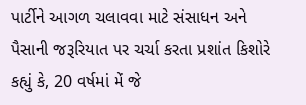પાર્ટીને આગળ ચલાવવા માટે સંસાધન અને પૈસાની જરૂરિયાત પર ચર્ચા કરતા પ્રશાંત કિશોરે કહ્યું કે, 20 વર્ષમાં મેં જે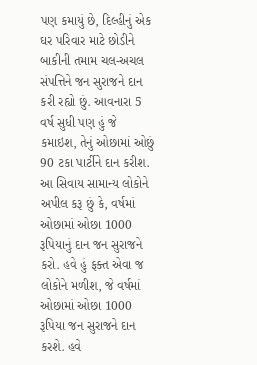પણ કમાયું છે, દિલ્હીનું એક ઘર પરિવાર માટે છોડીને બાકીની તમામ ચલ-અચલ સંપત્તિને જન સુરાજને દાન કરી રહ્યો છું. આવનારા 5 વર્ષ સુધી પણ હું જે કમાઇશ, તેનું ઓછામાં ઓછું 90 ટકા પાર્ટીને દાન કરીશ. આ સિવાય સામાન્ય લોકોને અપીલ કરૂ છું કે, વર્ષમાં ઓછામાં ઓછા 1000 રૂપિયાનું દાન જન સુરાજને કરો. હવે હું ફક્ત એવા જ લોકોને મળીશ, જે વર્ષમાં ઓછામાં ઓછા 1000 રૂપિયા જન સુરાજને દાન કરશે. હવે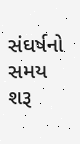સંઘર્ષનો સમય શરૂ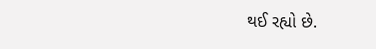થઈ રહ્યો છે.